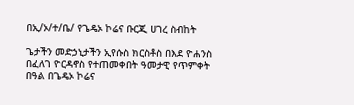በኢ/ኦ/ተ/ቤ/ የጌዴኦ ኮሬና ቡርጂ ሀገረ ስብከት

ጌታችን መድኃኒታችን ኢየሱስ ክርስቶስ በእደ ዮሐንስ በፈለገ ዮርዳኖስ የተጠመቀበት ዓመታዊ የጥምቀት በዓል በጌዴኦ ኮሬና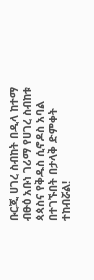ቡርጂ ሀገረ ስብከት በዲላ ከተማ ብፁዕ አቡነ ገሪማ የሀገረ ስብከቱ ጳጳስና የቅዱስ ሲኖዶስ አባል በተገኙበት በታላቅ ድምቀት ተከብሯል!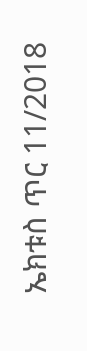ኤክቱስ ጥር 11/2018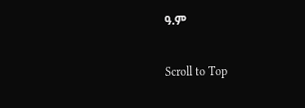ዓ.ም

Scroll to Top